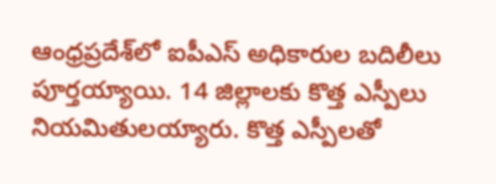ఆంధ్రప్రదేశ్‌లో ఐపీఎస్ అధికారుల బదిలీలు పూర్తయ్యాయి. 14 జిల్లాలకు కొత్త ఎస్పీలు నియమితులయ్యారు. కొత్త ఎస్పీలతో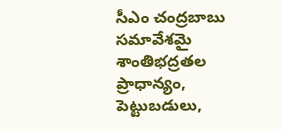సీఎం చంద్రబాబు సమావేశమై శాంతిభద్రతల ప్రాధాన్యం, పెట్టుబడులు,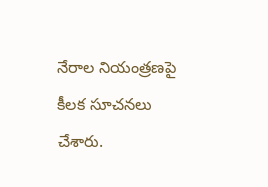నేరాల నియంత్రణపై కీలక సూచనలు చేశారు.